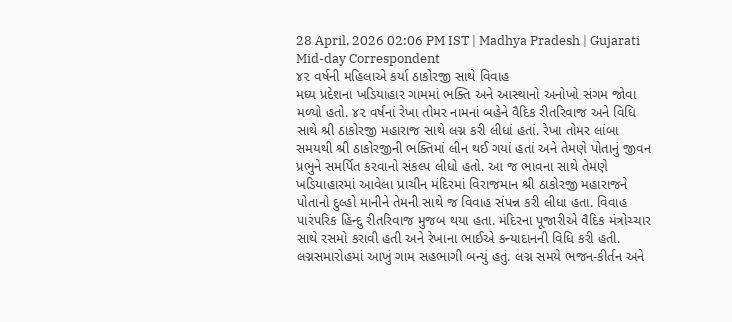28 April, 2026 02:06 PM IST | Madhya Pradesh | Gujarati Mid-day Correspondent
૪૨ વર્ષની મહિલાએ કર્યા ઠાકોરજી સાથે વિવાહ
મધ્ય પ્રદેશના ખડિયાહાર ગામમાં ભક્તિ અને આસ્થાનો અનોખો સંગમ જોવા મળ્યો હતો. ૪૨ વર્ષનાં રેખા તોમર નામનાં બહેને વૈદિક રીતરિવાજ અને વિધિ સાથે શ્રી ઠાકોરજી મહારાજ સાથે લગ્ન કરી લીધાં હતાં. રેખા તોમર લાંબા સમયથી શ્રી ઠાકોરજીની ભક્તિમાં લીન થઈ ગયાં હતાં અને તેમણે પોતાનું જીવન પ્રભુને સમર્પિત કરવાનો સંકલ્પ લીધો હતો. આ જ ભાવના સાથે તેમણે ખડિયાહારમાં આવેલા પ્રાચીન મંદિરમાં વિરાજમાન શ્રી ઠાકોરજી મહારાજને પોતાનો દુલ્હો માનીને તેમની સાથે જ વિવાહ સંપન્ન કરી લીધા હતા. વિવાહ પારંપરિક હિન્દુ રીતરિવાજ મુજબ થયા હતા. મંદિરના પૂજારીએ વૈદિક મંત્રોચ્ચાર સાથે રસમો કરાવી હતી અને રેખાના ભાઈએ કન્યાદાનની વિધિ કરી હતી. લગ્નસમારોહમાં આખું ગામ સહભાગી બન્યું હતું. લગ્ન સમયે ભજન-કીર્તન અને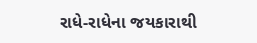રાધે-રાધેના જયકારાથી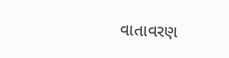વાતાવરણ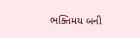ભક્તિમય બની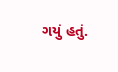ગયું હતું.